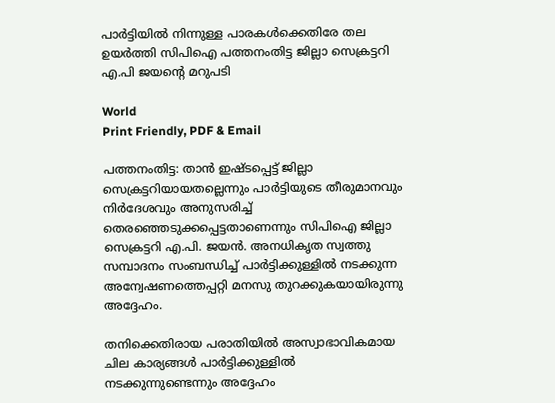പാർട്ടിയിൽ നിന്നുള്ള പാരകൾക്കെതിരേ തല ഉയർത്തി സിപിഐ പത്തനംതിട്ട ജില്ലാ സെക്രട്ടറി എ.പി ജയന്റെ മറുപടി

World
Print Friendly, PDF & Email

പത്തനംതിട്ട: താന്‍ ഇഷ്ടപ്പെട്ട് ജില്ലാ സെക്രട്ടറിയായതല്ലെന്നും പാര്‍ട്ടിയുടെ തീരുമാനവും നിര്‍ദേശവും അനുസരിച്ച് തെരഞ്ഞെടുക്കപ്പെട്ടതാണെന്നും സിപിഐ ജില്ലാ സെക്രട്ടറി എ.പി. ജയന്‍. അനധികൃത സ്വത്തു സമ്പാദനം സംബന്ധിച്ച് പാര്‍ട്ടിക്കുള്ളില്‍ നടക്കുന്ന അന്വേഷണത്തെപ്പറ്റി മനസു തുറക്കുകയായിരുന്നു അദ്ദേഹം.

തനിക്കെതിരായ പരാതിയില്‍ അസ്വാഭാവികമായ ചില കാര്യങ്ങള്‍ പാര്‍ട്ടിക്കുള്ളില്‍ നടക്കുന്നുണ്ടെന്നും അദ്ദേഹം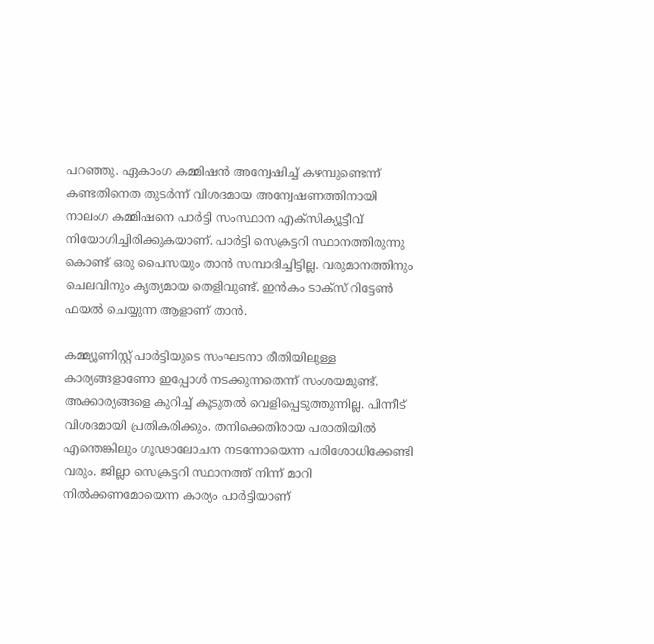പറഞ്ഞു. ഏകാംഗ കമ്മിഷന്‍ അന്വേഷിച്ച് കഴമ്പുണ്ടെന്ന് കണ്ടതിനെത തുടര്‍ന്ന് വിശദമായ അന്വേഷണത്തിനായി നാലംഗ കമ്മിഷനെ പാര്‍ട്ടി സംസ്ഥാന എക്‌സിക്യൂട്ടീവ് നിയോഗിച്ചിരിക്കുകയാണ്. പാര്‍ട്ടി സെക്രട്ടറി സ്ഥാനത്തിരുന്നു കൊണ്ട് ഒരു പൈസയും താന്‍ സമ്പാദിച്ചിട്ടില്ല. വരുമാനത്തിനും ചെലവിനും കൃത്യമായ തെളിവുണ്ട്. ഇന്‍കം ടാക്‌സ് റിട്ടേണ്‍ ഫയല്‍ ചെയ്യുന്ന ആളാണ് താന്‍.

കമ്മ്യൂണിസ്റ്റ് പാര്‍ട്ടിയുടെ സംഘടനാ രീതിയിലുള്ള കാര്യങ്ങളാണോ ഇപ്പോള്‍ നടക്കുന്നതെന്ന് സംശയമുണ്ട്. അക്കാര്യങ്ങളെ കുറിച്ച് കൂടുതല്‍ വെളിപ്പെടുത്തുന്നില്ല. പിന്നീട് വിശദമായി പ്രതികരിക്കും. തനിക്കെതിരായ പരാതിയില്‍ എന്തെങ്കിലും ഗൂഢാലോചന നടന്നോയെന്ന പരിശോധിക്കേണ്ടി വരും. ജില്ലാ സെക്രട്ടറി സ്ഥാനത്ത് നിന്ന് മാറി നില്‍ക്കണമോയെന്ന കാര്യം പാര്‍ട്ടിയാണ്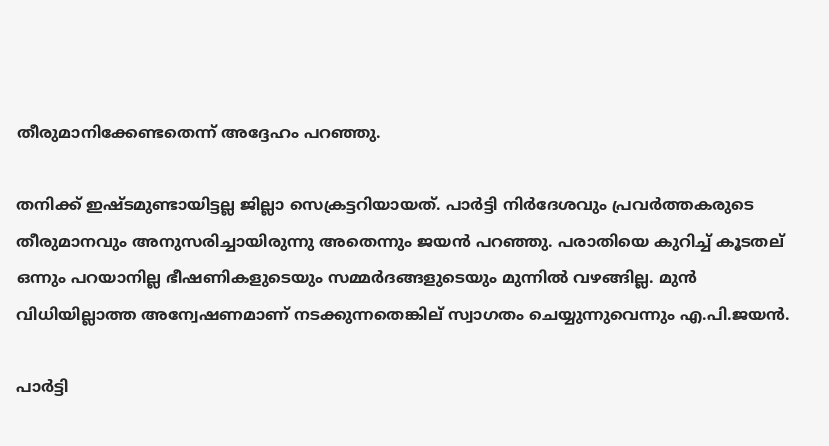തീരുമാനിക്കേണ്ടതെന്ന് അദ്ദേഹം പറഞ്ഞു.

തനിക്ക് ഇഷ്ടമുണ്ടായിട്ടല്ല ജില്ലാ സെക്രട്ടറിയായത്. പാര്‍ട്ടി നിര്‍ദേശവും പ്രവര്‍ത്തകരുടെ തീരുമാനവും അനുസരിച്ചായിരുന്നു അതെന്നും ജയന്‍ പറഞ്ഞു. പരാതിയെ കുറിച്ച് കൂടതല് ഒന്നും പറയാനില്ല ഭീഷണികളുടെയും സമ്മര്‍ദങ്ങളുടെയും മുന്നില്‍ വഴങ്ങില്ല. മുന്‍ വിധിയില്ലാത്ത അന്വേഷണമാണ് നടക്കുന്നതെങ്കില് സ്വാഗതം ചെയ്യുന്നുവെന്നും എ.പി.ജയന്‍.

പാര്‍ട്ടി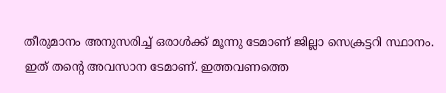തീരുമാനം അനുസരിച്ച് ഒരാള്‍ക്ക് മൂന്നു ടേമാണ് ജില്ലാ സെക്രട്ടറി സ്ഥാനം. ഇത് തന്റെ അവസാന ടേമാണ്. ഇത്തവണത്തെ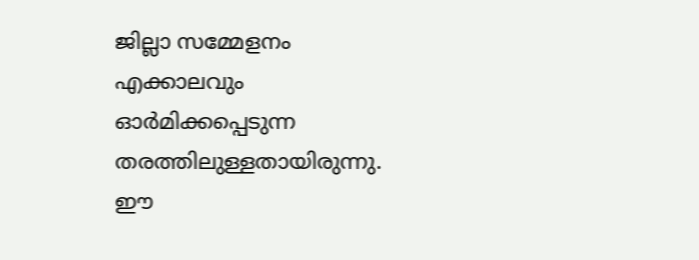ജില്ലാ സമ്മേളനം എക്കാലവും ഓര്‍മിക്കപ്പെടുന്ന തരത്തിലുള്ളതായിരുന്നു. ഈ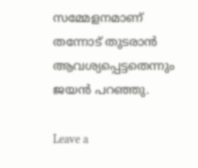സമ്മേളനമാണ് തന്നോട് തുടരാന്‍ ആവശ്യപ്പെട്ടതെന്നും ജയന്‍ പറഞ്ഞു.

Leave a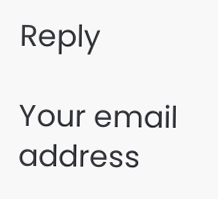Reply

Your email address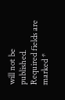will not be published. Required fields are marked *